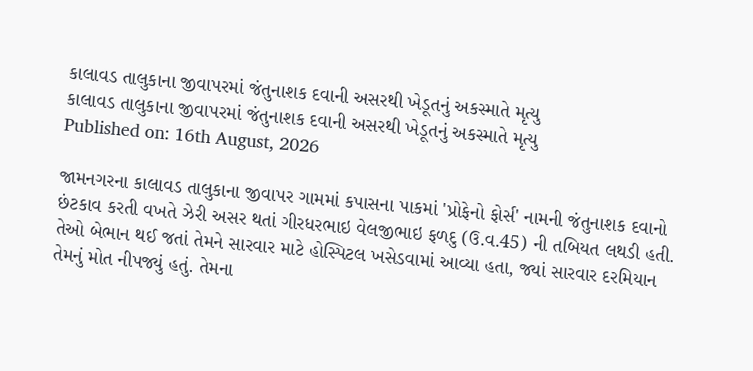કાલાવડ તાલુકાના જીવાપરમાં જંતુનાશક દવાની અસરથી ખેડૂતનું અકસ્માતે મૃત્યુ
કાલાવડ તાલુકાના જીવાપરમાં જંતુનાશક દવાની અસરથી ખેડૂતનું અકસ્માતે મૃત્યુ
Published on: 16th August, 2026

જામનગરના કાલાવડ તાલુકાના જીવાપર ગામમાં કપાસના પાકમાં 'પ્રોફેનો ફોર્સ' નામની જંતુનાશક દવાનો છંટકાવ કરતી વખતે ઝેરી અસર થતાં ગીરધરભાઇ વેલજીભાઇ ફળદુ (ઉ.વ.45) ની તબિયત લથડી હતી. તેઓ બેભાન થઈ જતાં તેમને સારવાર માટે હોસ્પિટલ ખસેડવામાં આવ્યા હતા, જ્યાં સારવાર દરમિયાન તેમનું મોત નીપજ્યું હતું. તેમના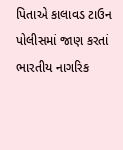પિતાએ કાલાવડ ટાઉન પોલીસમાં જાણ કરતાં ભારતીય નાગરિક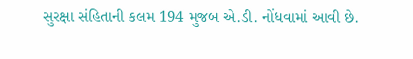સુરક્ષા સંહિતાની કલમ 194 મુજબ એ.ડી. નોંધવામાં આવી છે.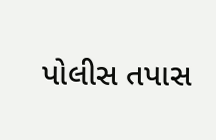પોલીસ તપાસ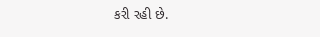કરી રહી છે.